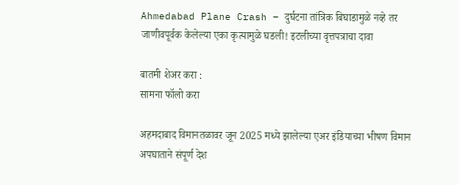Ahmedabad Plane Crash – दुर्घटना तांत्रिक बिघाडामुळे नव्हे तर जाणीवपूर्वक केलेल्या एका कृत्यामुळे घडली! इटलीच्या वृत्तपत्राचा दावा

बातमी शेअर करा :
सामना फॉलो करा

अहमदाबाद विमानतळावर जून 2025 मध्ये झालेल्या एअर इंडियाच्या भीषण विमान अपघाताने संपूर्ण देश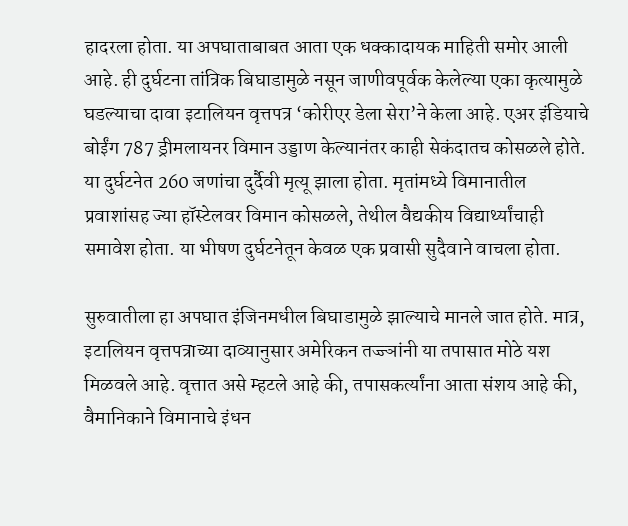हादरला होता. या अपघाताबाबत आता एक धक्कादायक माहिती समोर आली आहे. ही दुर्घटना तांत्रिक बिघाडामुळे नसून जाणीवपूर्वक केलेल्या एका कृत्यामुळे घडल्याचा दावा इटालियन वृत्तपत्र ‘कोरीएर डेला सेरा’ने केला आहे. एअर इंडियाचे बोईंग 787 ड्रीमलायनर विमान उड्डाण केल्यानंतर काही सेकंदातच कोसळले होते. या दुर्घटनेत 260 जणांचा दुर्दैवी मृत्यू झाला होता. मृतांमध्ये विमानातील प्रवाशांसह ज्या हॉस्टेलवर विमान कोसळले, तेथील वैद्यकीय विद्यार्थ्यांचाही समावेश होता. या भीषण दुर्घटनेतून केवळ एक प्रवासी सुदैवाने वाचला होता.

सुरुवातीला हा अपघात इंजिनमधील बिघाडामुळे झाल्याचे मानले जात होते. मात्र, इटालियन वृत्तपत्राच्या दाव्यानुसार अमेरिकन तज्ज्ञांनी या तपासात मोठे यश मिळवले आहे. वृत्तात असे म्हटले आहे की, तपासकर्त्यांना आता संशय आहे की, वैमानिकाने विमानाचे इंधन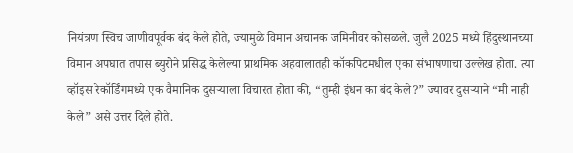नियंत्रण स्विच जाणीवपूर्वक बंद केले होते, ज्यामुळे विमान अचानक जमिनीवर कोसळले. जुलै 2025 मध्ये हिंदुस्थानच्या विमान अपघात तपास ब्युरोने प्रसिद्ध केलेल्या प्राथमिक अहवालातही कॉकपिटमधील एका संभाषणाचा उल्लेख होता. त्या व्हॉइस रेकॉर्डिंगमध्ये एक वैमानिक दुसऱ्याला विचारत होता की, “तुम्ही इंधन का बंद केले?” ज्यावर दुसऱ्याने “मी नाही केले” असे उत्तर दिले होते.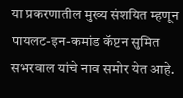या प्रकरणातील मुख्य संशयित म्हणून पायलट-इन-कमांड कॅप्टन सुमित सभरवाल यांचे नाव समोर येत आहे.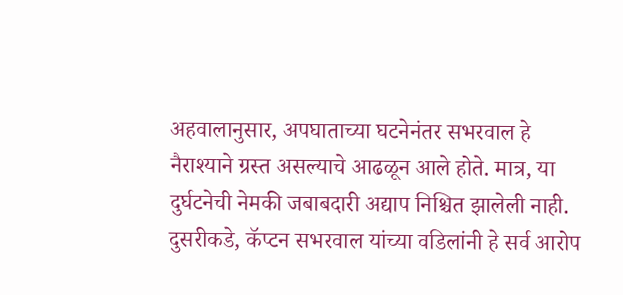अहवालानुसार, अपघाताच्या घटनेनंतर सभरवाल हे नैराश्याने ग्रस्त असल्याचे आढळून आले होते. मात्र, या दुर्घटनेची नेमकी जबाबदारी अद्याप निश्चित झालेली नाही. दुसरीकडे, कॅप्टन सभरवाल यांच्या वडिलांनी हे सर्व आरोप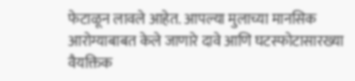फेटाळून लावले आहेत. आपल्या मुलाच्या मानसिक आरोग्याबाबत केले जाणारे दावे आणि घटस्फोटासारख्या वैयक्तिक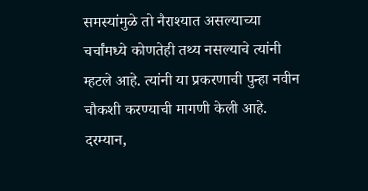समस्यांमुळे तो नैराश्यात असल्याच्या चर्चांमध्ये कोणतेही तथ्य नसल्याचे त्यांनी म्हटले आहे. त्यांनी या प्रकरणाची पुन्हा नवीन चौकशी करण्याची मागणी केली आहे. दरम्यान,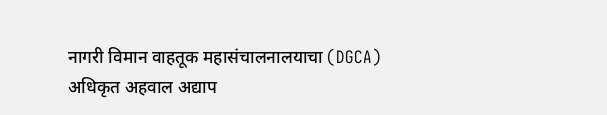नागरी विमान वाहतूक महासंचालनालयाचा (DGCA) अधिकृत अहवाल अद्याप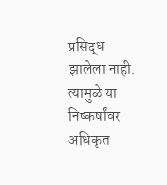प्रसिद्ध झालेला नाही. त्यामुळे या निष्कर्षांवर अधिकृत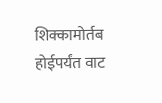शिक्कामोर्तब होईपर्यंत वाट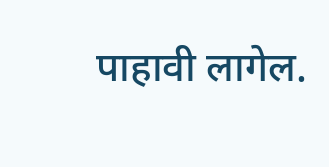पाहावी लागेल.